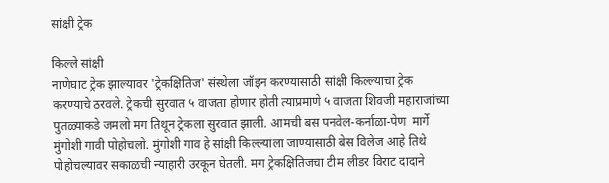सांक्षी ट्रेक

किल्ले सांक्षी
नाणेघाट ट्रेक झाल्यावर 'ट्रेकक्षितिज' संस्थेला जॉइन करण्यासाठी सांक्षी किल्ल्याचा ट्रेक करण्याचे ठरवले. ट्रेकची सुरवात ५ वाजता होणार होती त्याप्रमाणे ५ वाजता शिवजी महाराजांच्या पुतळ्याकडे जमलो मग तिथून ट्रेकला सुरवात झाली. आमची बस पनवेल-कर्नाळा-पेण  मार्गे  मुंगोशी गावी पोहोचलो. मुंगोशी गाव हे सांक्षी किल्ल्याला जाण्यासाठी बेस विलेज आहे तिथे पोहोचल्यावर सकाळची न्याहारी उरकून घेतली. मग ट्रेकक्षितिजचा टीम लीडर विराट दादाने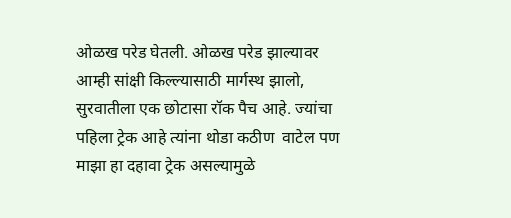ओळख परेड घेतली. ओळख परेड झाल्यावर आम्ही सांक्षी किल्ल्यासाठी मार्गस्थ झालो, सुरवातीला एक छोटासा रॉक पैच आहे. ज्यांचा पहिला ट्रेक आहे त्यांना थोडा कठीण  वाटेल पण  माझा हा दहावा ट्रेक असल्यामुळे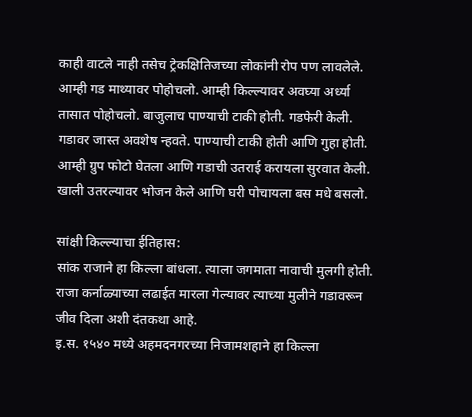काही वाटले नाही तसेच ट्रेकक्षितिजच्या लोकांनी रोप पण लावलेले. आम्ही गड माथ्यावर पोहोचलो. आम्ही किल्ल्यावर अवघ्या अर्ध्या तासात पोहोचलो. बाजुलाच पाण्याची टाकी होती. गडफेरी केली. गडावर जास्त अवशेष न्हवते. पाण्याची टाकी होती आणि गुहा होती. आम्ही ग्रुप फोटो घेतला आणि गडाची उतराई करायला सुरवात केली. खाली उतरल्यावर भोजन केले आणि घरी पोचायला बस मधे बसलो.

सांक्षी किल्ल्याचा ईतिहास:
सांक राजाने हा किल्ला बांधला. त्याला जगमाता नावाची मुलगी होती. राजा कर्नाळ्याच्या लढाईत मारला गेल्यावर त्याच्या मुलीने गडावरून जीव दिला अशी दंतकथा आहे.
इ.स. १५४० मध्ये अहमदनगरच्या निजामशहाने हा किल्ला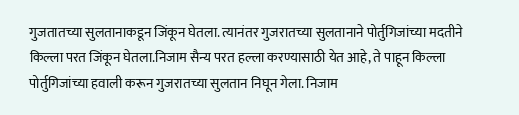गुजतातच्या सुलतानाकडून जिंकून घेतला. त्यानंतर गुजरातच्या सुलतानाने पोर्तुगिजांच्या मदतीने किल्ला परत जिंकून घेतला.निजाम सैन्य परत हल्ला करण्यासाठी येत आहे, ते पाहून किल्ला पोर्तुगिजांच्या हवाली करून गुजरातच्या सुलतान निघून गेला. निजाम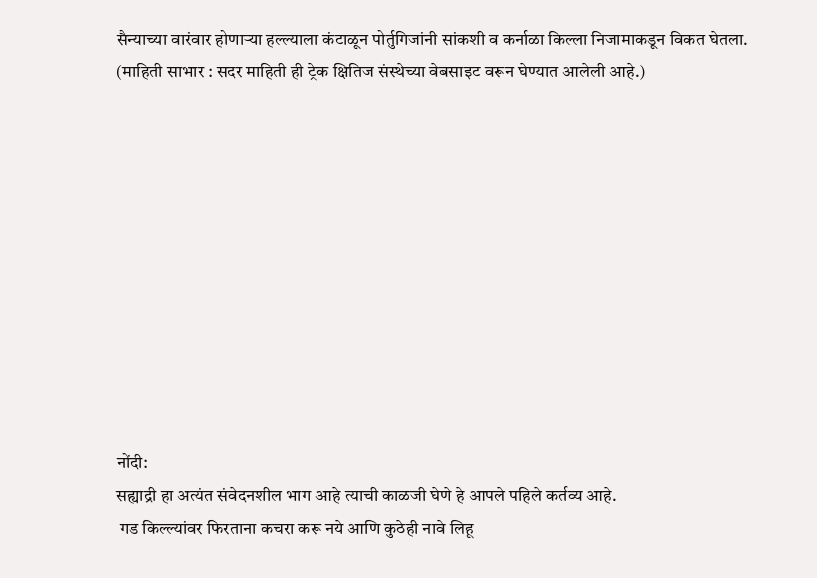सैन्याच्या वारंवार होणार्‍या हल्ल्याला कंटाळून पोर्तुगिजांनी सांकशी व कर्नाळा किल्ला निजामाकडून विकत घेतला.
(माहिती साभार : सदर माहिती ही ट्रेक क्षितिज संस्थेच्या वेबसाइट वरून घेण्यात आलेली आहे.)











नोंदी:
सह्याद्री हा अत्यंत संवेदनशील भाग आहे त्याची काळजी घेणे हे आपले पहिले कर्तव्य आहे.
 गड किल्ल्यांवर फिरताना कचरा करू नये आणि कुठेही नावे लिहू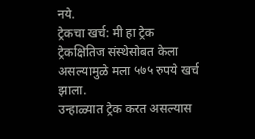नये.
ट्रेकचा खर्च: मी हा ट्रेक ट्रेकक्षितिज संस्थेसोबत केला असल्यामुळे मला ५७५ रुपये खर्च झाला.
उन्हाळ्यात ट्रेक करत असल्यास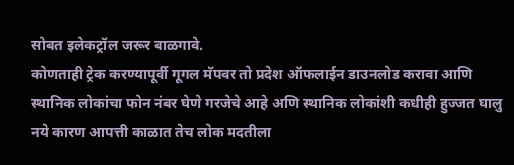सोबत इलेकट्रॉल जरूर बाळगावे.
कोणताही ट्रेक करण्यापूर्वी गूगल मॅपवर तो प्रदेश ऑफलाईन डाउनलोड करावा आणि स्थानिक लोकांचा फोन नंबर घेणे गरजेचे आहे अणि स्थानिक लोकांशी कधीही हुज्जत घालु नये कारण आपत्ती काळात तेच लोक मदतीला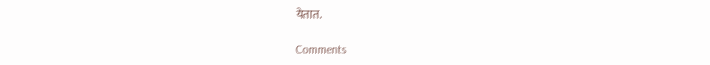येतात.

Comments